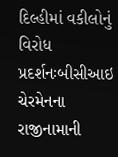દિલ્હીમાં વકીલોનું વિરોધ પ્રદર્શનઃબીસીઆઇ ચેરમેનના રાજીનામાની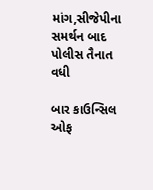માંગ,સીજેપીના સમર્થન બાદ પોલીસ તૈનાત વધી

બાર કાઉન્સિલ ઓફ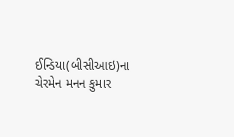ઈન્ડિયા(બીસીઆઇ)ના ચેરમેન મનન કુમાર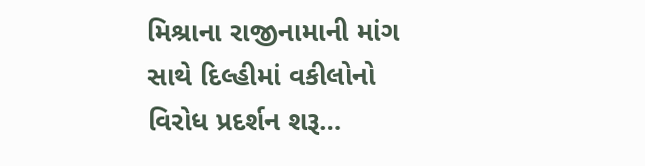મિશ્રાના રાજીનામાની માંગ સાથે દિલ્હીમાં વકીલોનો વિરોધ પ્રદર્શન શરૂ…